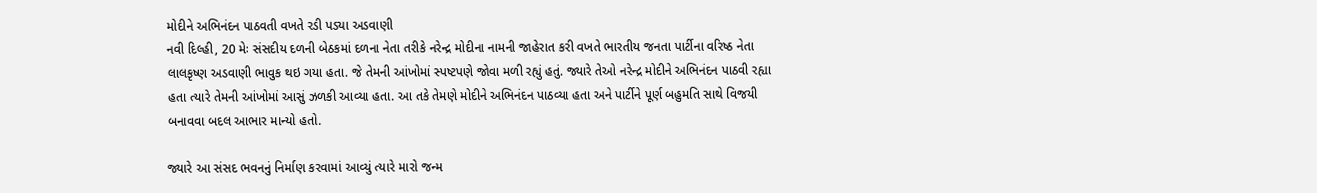મોદીને અભિનંદન પાઠવતી વખતે રડી પડ્યા અડવાણી
નવી દિલ્હી, 20 મેઃ સંસદીય દળની બેઠકમાં દળના નેતા તરીકે નરેન્દ્ર મોદીના નામની જાહેરાત કરી વખતે ભારતીય જનતા પાર્ટીના વરિષ્ઠ નેતા લાલકૃષ્ણ અડવાણી ભાવુક થઇ ગયા હતા. જે તેમની આંખોમાં સ્પષ્ટપણે જોવા મળી રહ્યું હતું. જ્યારે તેઓ નરેન્દ્ર મોદીને અભિનંદન પાઠવી રહ્યા હતા ત્યારે તેમની આંખોમાં આસું ઝળકી આવ્યા હતા. આ તકે તેમણે મોદીને અભિનંદન પાઠવ્યા હતા અને પાર્ટીને પૂર્ણ બહુમતિ સાથે વિજયી બનાવવા બદલ આભાર માન્યો હતો.

જ્યારે આ સંસદ ભવનનું નિર્માણ કરવામાં આવ્યું ત્યારે મારો જન્મ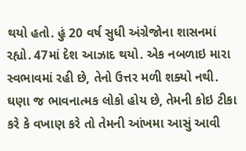થયો હતો. હું 20 વર્ષ સુધી અંગ્રેજોના શાસનમાં રહ્યો. 47માં દેશ આઝાદ થયો. એક નબળાઇ મારા સ્વભાવમાં રહી છે, તેનો ઉત્તર મળી શક્યો નથી. ઘણા જ ભાવનાત્મક લોકો હોય છે, તેમની કોઇ ટીકા કરે કે વખાણ કરે તો તેમની આંખમા આસું આવી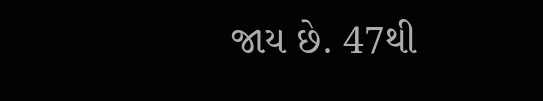જાય છે. 47થી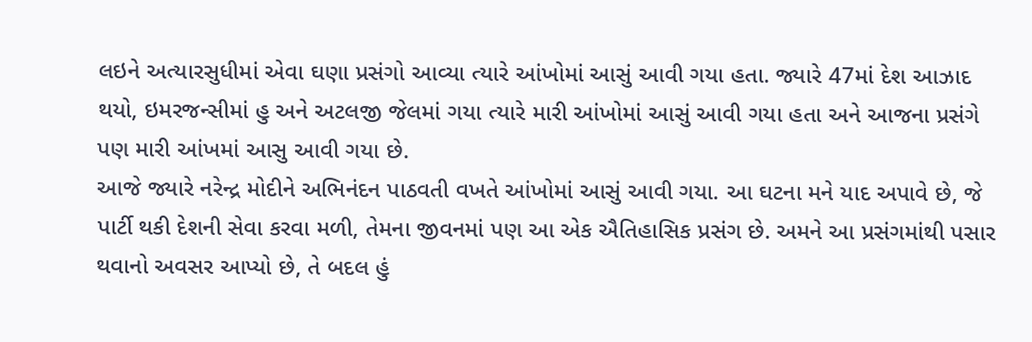લઇને અત્યારસુધીમાં એવા ઘણા પ્રસંગો આવ્યા ત્યારે આંખોમાં આસું આવી ગયા હતા. જ્યારે 47માં દેશ આઝાદ થયો, ઇમરજન્સીમાં હુ અને અટલજી જેલમાં ગયા ત્યારે મારી આંખોમાં આસું આવી ગયા હતા અને આજના પ્રસંગે પણ મારી આંખમાં આસુ આવી ગયા છે.
આજે જ્યારે નરેન્દ્ર મોદીને અભિનંદન પાઠવતી વખતે આંખોમાં આસું આવી ગયા. આ ઘટના મને યાદ અપાવે છે, જે પાર્ટી થકી દેશની સેવા કરવા મળી, તેમના જીવનમાં પણ આ એક ઐતિહાસિક પ્રસંગ છે. અમને આ પ્રસંગમાંથી પસાર થવાનો અવસર આપ્યો છે, તે બદલ હું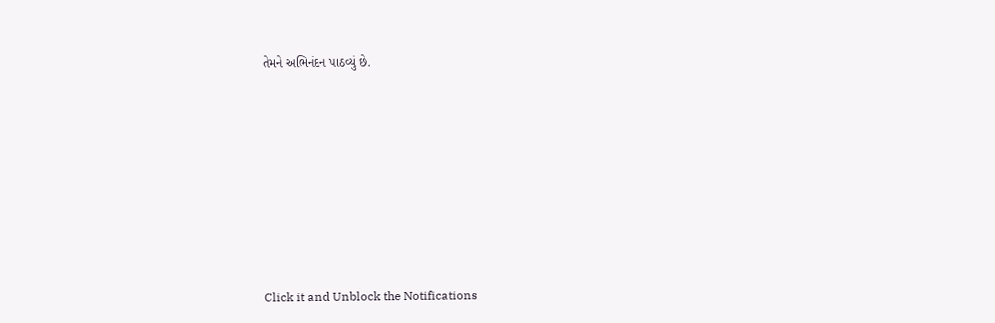તેમને અભિનંદન પાઠવ્યું છે.












Click it and Unblock the Notifications